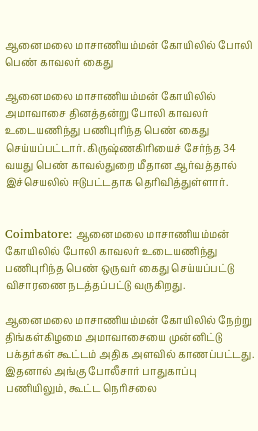ஆனைமலை மாசாணியம்மன் கோயிலில் போலி பெண் காவலர் கைது

ஆனைமலை மாசாணியம்மன் கோயிலில் அமாவாசை தினத்தன்று போலி காவலர் உடையணிந்து பணிபுரிந்த பெண் கைது செய்யப்பட்டார். கிருஷ்ணகிரியைச் சேர்ந்த 34 வயது பெண் காவல்துறை மீதான ஆர்வத்தால் இச்செயலில் ஈடுபட்டதாக தெரிவித்துள்ளார்.


Coimbatore: ஆனைமலை மாசாணியம்மன் கோயிலில் போலி காவலர் உடையணிந்து பணிபுரிந்த பெண் ஒருவர் கைது செய்யப்பட்டு விசாரணை நடத்தப்பட்டு வருகிறது.

ஆனைமலை மாசாணியம்மன் கோயிலில் நேற்று திங்கள்கிழமை அமாவாசையை முன்னிட்டு பக்தர்கள் கூட்டம் அதிக அளவில் காணப்பட்டது. இதனால் அங்கு போலீசார் பாதுகாப்பு பணியிலும், கூட்ட நெரிசலை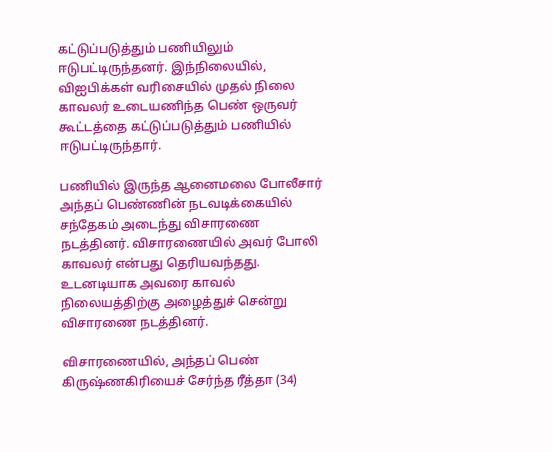கட்டுப்படுத்தும் பணியிலும் ஈடுபட்டிருந்தனர். இந்நிலையில், விஐபிக்கள் வரிசையில் முதல் நிலை காவலர் உடையணிந்த பெண் ஒருவர் கூட்டத்தை கட்டுப்படுத்தும் பணியில் ஈடுபட்டிருந்தார்.

பணியில் இருந்த ஆனைமலை போலீசார் அந்தப் பெண்ணின் நடவடிக்கையில் சந்தேகம் அடைந்து விசாரணை நடத்தினர். விசாரணையில் அவர் போலி காவலர் என்பது தெரியவந்தது. உடனடியாக அவரை காவல் நிலையத்திற்கு அழைத்துச் சென்று விசாரணை நடத்தினர்.

விசாரணையில், அந்தப் பெண் கிருஷ்ணகிரியைச் சேர்ந்த ரீத்தா (34)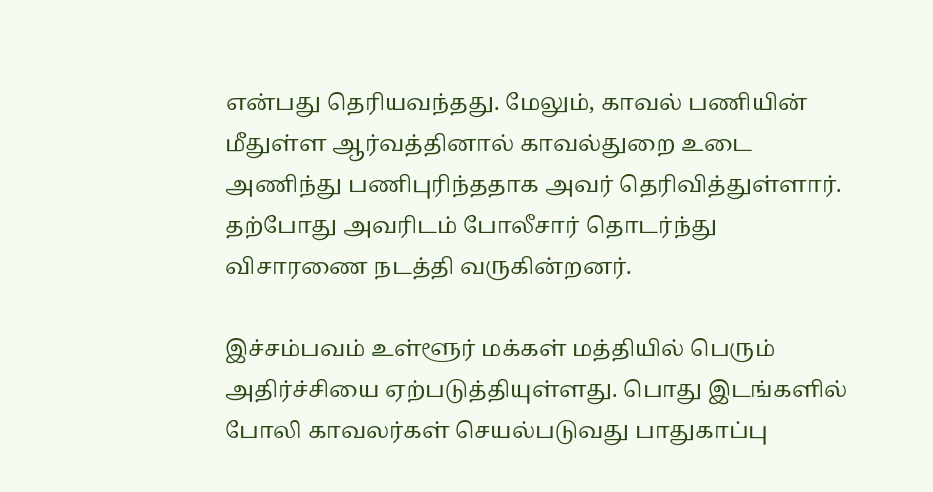என்பது தெரியவந்தது. மேலும், காவல் பணியின் மீதுள்ள ஆர்வத்தினால் காவல்துறை உடை அணிந்து பணிபுரிந்ததாக அவர் தெரிவித்துள்ளார். தற்போது அவரிடம் போலீசார் தொடர்ந்து விசாரணை நடத்தி வருகின்றனர்.

இச்சம்பவம் உள்ளூர் மக்கள் மத்தியில் பெரும் அதிர்ச்சியை ஏற்படுத்தியுள்ளது. பொது இடங்களில் போலி காவலர்கள் செயல்படுவது பாதுகாப்பு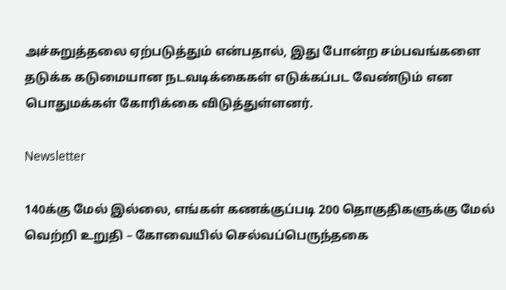அச்சுறுத்தலை ஏற்படுத்தும் என்பதால், இது போன்ற சம்பவங்களை தடுக்க கடுமையான நடவடிக்கைகள் எடுக்கப்பட வேண்டும் என பொதுமக்கள் கோரிக்கை விடுத்துள்ளனர்.

Newsletter

140க்கு மேல் இல்லை, எங்கள் கணக்குப்படி 200 தொகுதிகளுக்கு மேல் வெற்றி உறுதி – கோவையில் செல்வப்பெருந்தகை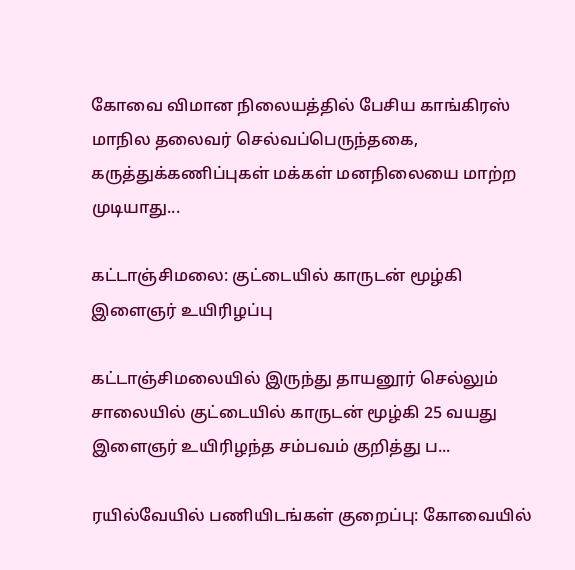கோவை விமான நிலையத்தில் பேசிய காங்கிரஸ் மாநில தலைவர் செல்வப்பெருந்தகை, கருத்துக்கணிப்புகள் மக்கள் மனநிலையை மாற்ற முடியாது...

கட்டாஞ்சிமலை: குட்டையில் காருடன் மூழ்கி இளைஞர் உயிரிழப்பு

கட்டாஞ்சிமலையில் இருந்து தாயனூர் செல்லும் சாலையில் குட்டையில் காருடன் மூழ்கி 25 வயது இளைஞர் உயிரிழந்த சம்பவம் குறித்து ப...

ரயில்வேயில் பணியிடங்கள் குறைப்பு: கோவையில்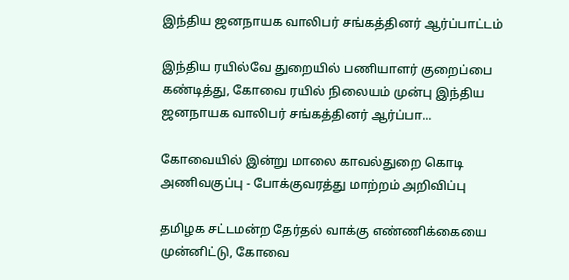இந்திய ஜனநாயக வாலிபர் சங்கத்தினர் ஆர்ப்பாட்டம்

இந்திய ரயில்வே துறையில் பணியாளர் குறைப்பை கண்டித்து, கோவை ரயில் நிலையம் முன்பு இந்திய ஜனநாயக வாலிபர் சங்கத்தினர் ஆர்ப்பா...

கோவையில் இன்று மாலை காவல்துறை கொடி அணிவகுப்பு - போக்குவரத்து மாற்றம் அறிவிப்பு

தமிழக சட்டமன்ற தேர்தல் வாக்கு எண்ணிக்கையை முன்னிட்டு, கோவை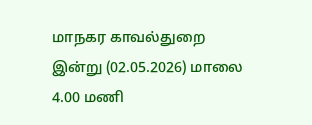மாநகர காவல்துறை இன்று (02.05.2026) மாலை 4.00 மணி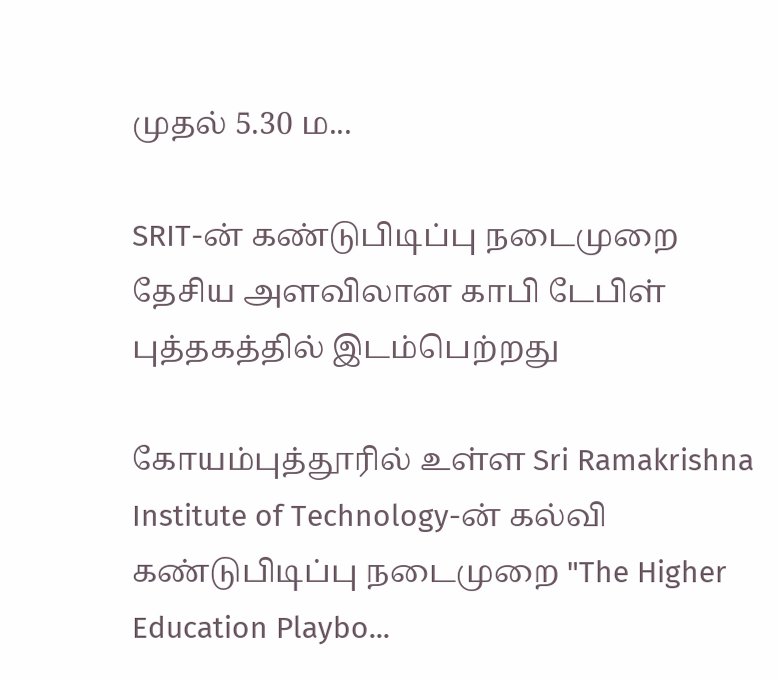முதல் 5.30 ம...

SRIT-ன் கண்டுபிடிப்பு நடைமுறை தேசிய அளவிலான காபி டேபிள் புத்தகத்தில் இடம்பெற்றது

கோயம்புத்தூரில் உள்ள Sri Ramakrishna Institute of Technology-ன் கல்வி கண்டுபிடிப்பு நடைமுறை "The Higher Education Playbo...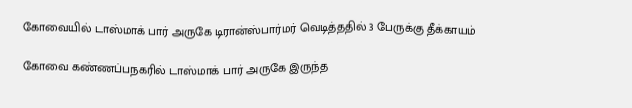கோவையில் டாஸ்மாக் பார் அருகே டிரான்ஸ்பார்மர் வெடித்ததில் 3 பேருக்கு தீக்காயம்

கோவை கண்ணப்பநகரில் டாஸ்மாக் பார் அருகே இருந்த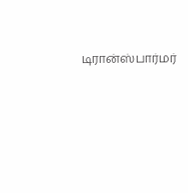டிரான்ஸ்பார்மர்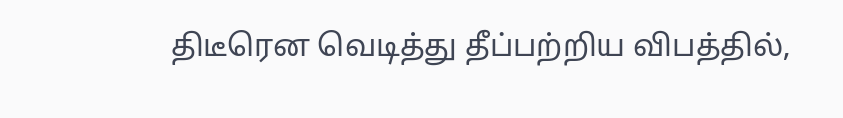திடீரென வெடித்து தீப்பற்றிய விபத்தில்,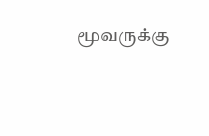மூவருக்கு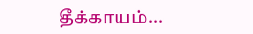தீக்காயம்...